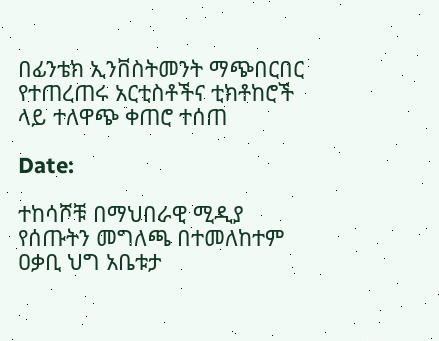በፊንቴክ ኢንቨስትመንት ማጭበርበር የተጠረጠሩ አርቲስቶችና ቲክቶከሮች ላይ ተለዋጭ ቀጠሮ ተሰጠ

Date:

ተከሳሾቹ በማህበራዊ ሚዲያ የሰጡትን መግለጫ በተመለከተም ዐቃቢ ህግ አቤቱታ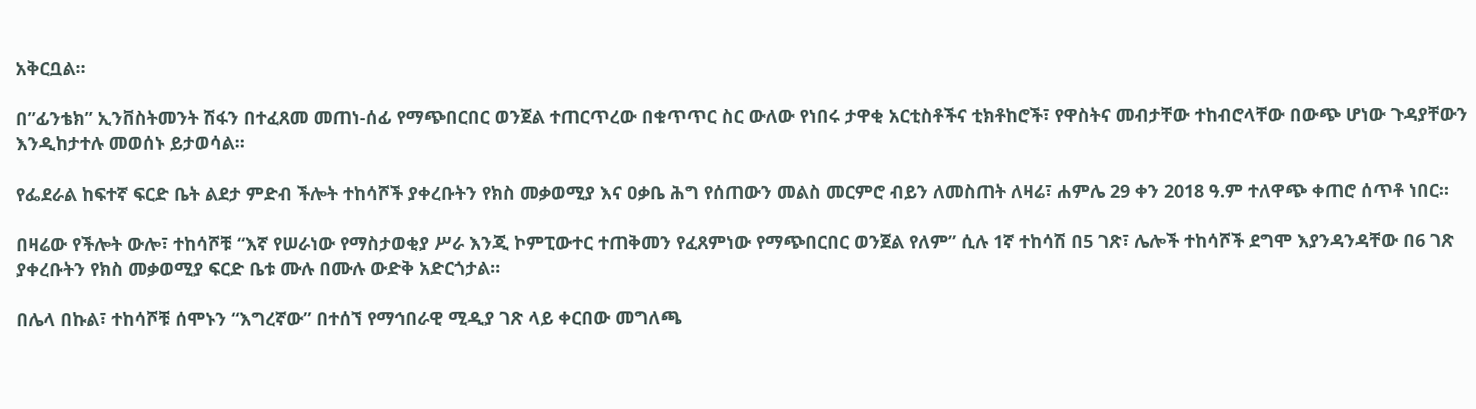አቅርቧል።

በ”ፊንቴክ” ኢንቨስትመንት ሽፋን በተፈጸመ መጠነ-ሰፊ የማጭበርበር ወንጀል ተጠርጥረው በቁጥጥር ስር ውለው የነበሩ ታዋቂ አርቲስቶችና ቲክቶከሮች፣ የዋስትና መብታቸው ተከብሮላቸው በውጭ ሆነው ጉዳያቸውን እንዲከታተሉ መወሰኑ ይታወሳል።

የፌደራል ከፍተኛ ፍርድ ቤት ልደታ ምድብ ችሎት ተከሳሾች ያቀረቡትን የክስ መቃወሚያ እና ዐቃቤ ሕግ የሰጠውን መልስ መርምሮ ብይን ለመስጠት ለዛሬ፣ ሐምሌ 29 ቀን 2018 ዓ.ም ተለዋጭ ቀጠሮ ሰጥቶ ነበር።

በዛሬው የችሎት ውሎ፣ ተከሳሾቹ “እኛ የሠራነው የማስታወቂያ ሥራ እንጂ ኮምፒውተር ተጠቅመን የፈጸምነው የማጭበርበር ወንጀል የለም” ሲሉ 1ኛ ተከሳሽ በ5 ገጽ፣ ሌሎች ተከሳሾች ደግሞ እያንዳንዳቸው በ6 ገጽ ያቀረቡትን የክስ መቃወሚያ ፍርድ ቤቱ ሙሉ በሙሉ ውድቅ አድርጎታል።

በሌላ በኩል፣ ተከሳሾቹ ሰሞኑን “እግረኛው” በተሰኘ የማኅበራዊ ሚዲያ ገጽ ላይ ቀርበው መግለጫ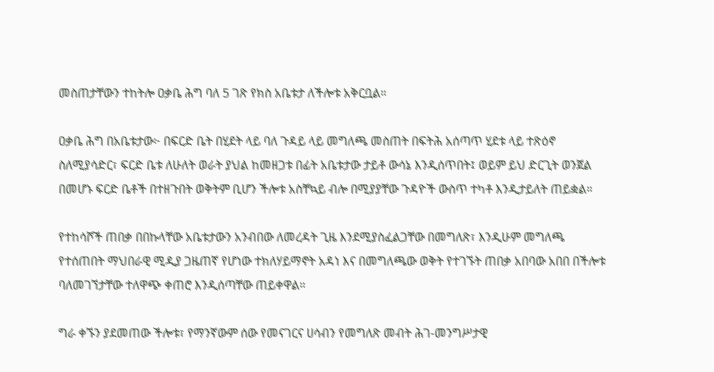መስጠታቸውን ተከትሎ ዐቃቤ ሕግ ባለ 5 ገጽ የክስ አቤቱታ ለችሎቱ አቅርቧል።

ዐቃቤ ሕግ በአቤቱታው፦ በፍርድ ቤት በሂደት ላይ ባለ ጉዳይ ላይ መግለጫ መስጠት በፍትሕ አሰጣጥ ሂደቱ ላይ ተጽዕኖ ስለሚያሳድር፣ ፍርድ ቤቱ ለሁለት ወራት ያህል ከመዘጋቱ በፊት አቤቱታው ታይቶ ውሳኔ እንዲሰጥበት፤ ወይም ይህ ድርጊት ወንጀል በመሆኑ ፍርድ ቤቶች በተዘጉበት ወቅትም ቢሆን ችሎቱ አስቸኳይ ብሎ በሚያያቸው ጉዳዮች ውስጥ ተካቶ እንዲታይለት ጠይቋል።

የተከሳሾች ጠበቃ በበኩላቸው አቤቱታውን አንብበው ለመረዳት ጊዜ እንደሚያስፈልጋቸው በመግለጽ፣ እንዲሁም መግለጫ የተሰጠበት ማህበራዊ ሚዲያ ጋዜጠኛ የሆነው ተክለሃይማኖት አዳነ እና በመግለጫው ወቅት የተገኙት ጠበቃ አበባው አበበ በችሎቱ ባለመገኘታቸው ተለዋጭ ቀጠሮ እንዲሰጣቸው ጠይቀዋል።

ግራ ቀኙን ያደመጠው ችሎቱ፣ የማንኛውም ሰው የመናገርና ሀሳብን የመግለጽ መብት ሕገ-መንግሥታዊ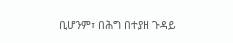ቢሆንም፣ በሕግ በተያዘ ጉዳይ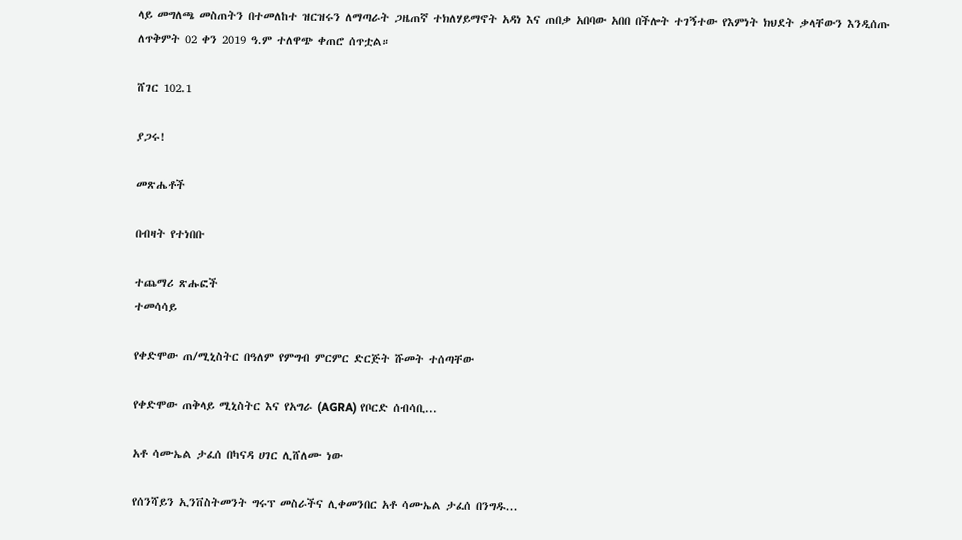ላይ መግለጫ መስጠትን በተመለከተ ዝርዝሩን ለማጣራት ጋዜጠኛ ተክለሃይማኖት አዳነ እና ጠበቃ አበባው አበበ በችሎት ተገኝተው የእምነት ክህደት ቃላቸውን እንዲሰጡ ለጥቅምት 02 ቀን 2019 ዓ.ም ተለዋጭ ቀጠሮ ሰጥቷል።

ሸገር 102.1

ያጋሩ!

መጽሔቶች

በብዛት የተነበቡ

ተጨማሪ ጽሑፎች
ተመሳሳይ

የቀድሞው ጠ/ሚኒስትር በዓለም የምግብ ምርምር ድርጅት ሹመት ተሰጣቸው

የቀድሞው ጠቅላይ ሚኒስትር እና የአግራ (AGRA) የቦርድ ሰብሳቢ...

አቶ ሳሙኤል ታፈሰ በካናዳ ሀገር ሊሸለሙ ነው

የሰንሻይን ኢንቨስትመንት ግሩፕ መስራችና ሊቀመንበር አቶ ሳሙኤል ታፈሰ በንግዱ...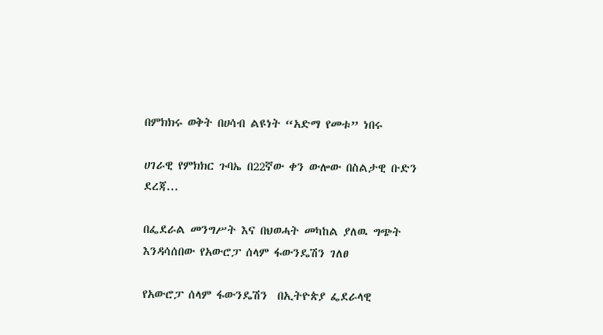በምክክሩ ወቅት በሀሳብ ልዩነት “አድማ የመቱ” ነበሩ

ሀገራዊ የምክክር ጉባኤ በ22ኛው ቀን ውሎው በስልታዊ ቡድን ደረጃ...

በፌደራል መንግሥት እና በህወሓት መካከል ያለዉ ግጭት እንዳሳሰበው የአውሮፓ ሰላም ፋውንዴሽን ገለፀ

የአውሮፓ ሰላም ፋውንዴሽን  በኢትዮጵያ ፌደራላዊ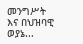መንግሥት እና በህዝባዊ ወያኔ...